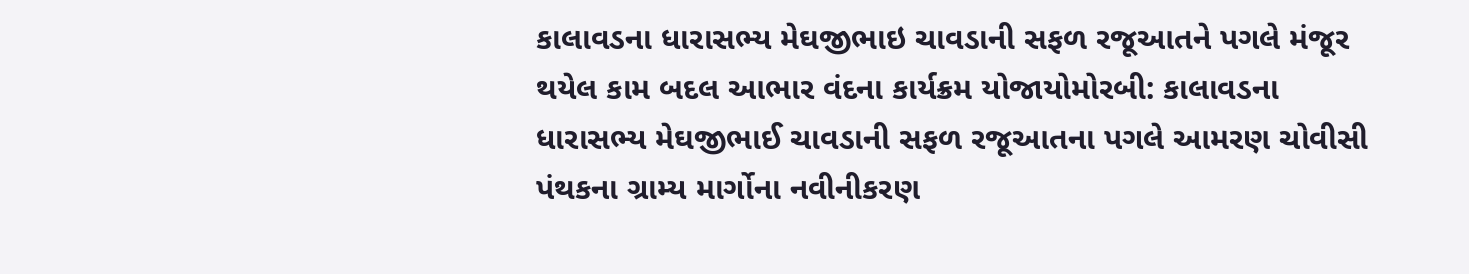કાલાવડના ધારાસભ્ય મેઘજીભાઇ ચાવડાની સફળ રજૂઆતને પગલે મંજૂર થયેલ કામ બદલ આભાર વંદના કાર્યક્રમ યોજાયોમોરબી: કાલાવડના ધારાસભ્ય મેઘજીભાઈ ચાવડાની સફળ રજૂઆતના પગલે આમરણ ચોવીસી પંથકના ગ્રામ્ય માર્ગોના નવીનીકરણ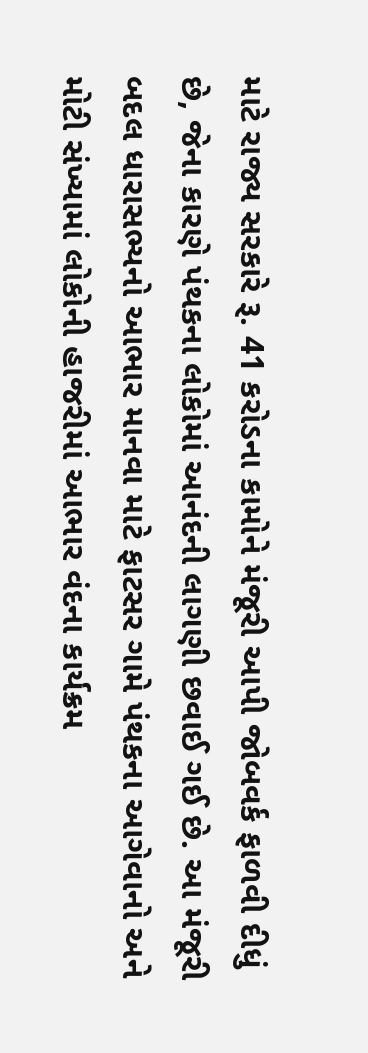માટે રાજ્ય સરકારે રૂ. 41 કરોડના કામોને મંજૂરી આપી જોબવર્ક ફાળવી દીધું છે, જેના કારણે પંથકના લોકોમાં આનંદની લાગણી છવાઈ ગઈ છે. આ મંજૂરી બદલ ધારાસભ્યનો આભાર માનવા માટે ફાટસર ગામે પંથકના આગેવાનો અને મોટી સંખ્યામાં લોકોની હાજરીમાં આભાર વંદના કાર્યક્રમ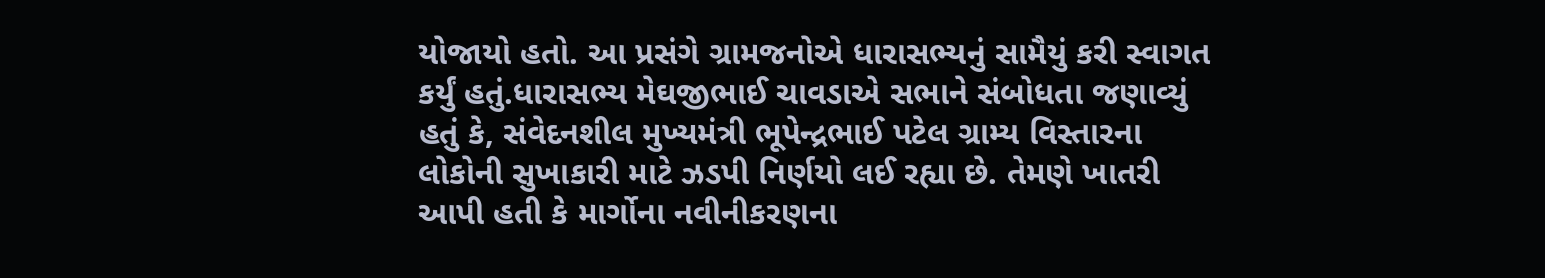યોજાયો હતો. આ પ્રસંગે ગ્રામજનોએ ધારાસભ્યનું સામૈયું કરી સ્વાગત કર્યું હતું.ધારાસભ્ય મેઘજીભાઈ ચાવડાએ સભાને સંબોધતા જણાવ્યું હતું કે, સંવેદનશીલ મુખ્યમંત્રી ભૂપેન્દ્રભાઈ પટેલ ગ્રામ્ય વિસ્તારના લોકોની સુખાકારી માટે ઝડપી નિર્ણયો લઈ રહ્યા છે. તેમણે ખાતરી આપી હતી કે માર્ગોના નવીનીકરણના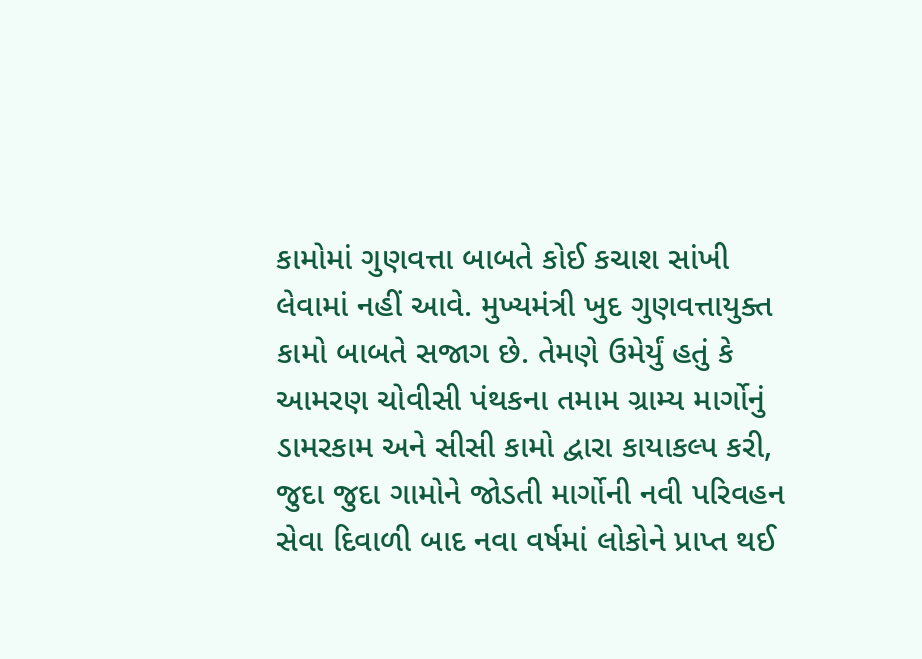કામોમાં ગુણવત્તા બાબતે કોઈ કચાશ સાંખી લેવામાં નહીં આવે. મુખ્યમંત્રી ખુદ ગુણવત્તાયુક્ત કામો બાબતે સજાગ છે. તેમણે ઉમેર્યું હતું કે આમરણ ચોવીસી પંથકના તમામ ગ્રામ્ય માર્ગોનું ડામરકામ અને સીસી કામો દ્વારા કાયાકલ્પ કરી, જુદા જુદા ગામોને જોડતી માર્ગોની નવી પરિવહન સેવા દિવાળી બાદ નવા વર્ષમાં લોકોને પ્રાપ્ત થઈ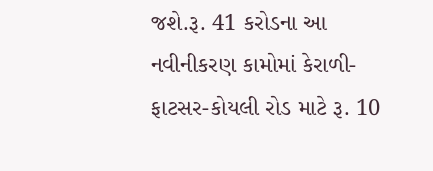જશે.રૂ. 41 કરોડના આ નવીનીકરણ કામોમાં કેરાળી-ફાટસર-કોયલી રોડ માટે રૂ. 10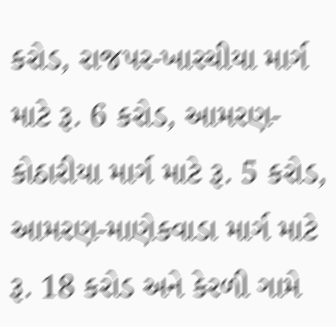કરોડ, રાજપર-ખારચીયા માર્ગ માટે રૂ. 6 કરોડ, આમરણ-કોઠારીયા માર્ગ માટે રૂ. 5 કરોડ, આમરણ-માણેકવાડા માર્ગ માટે રૂ. 18 કરોડ અને કેરળી ગામે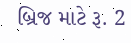બ્રિજ માટે રૂ. 2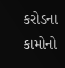કરોડના કામોનો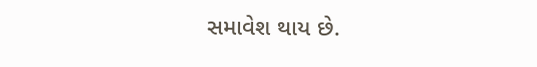સમાવેશ થાય છે.